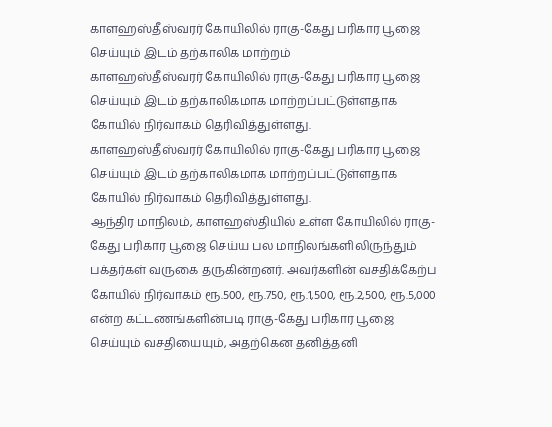காளஹஸ்தீஸ்வரர் கோயிலில் ராகு-கேது பரிகார பூஜை செய்யும் இடம் தற்காலிக மாற்றம்
காளஹஸ்தீஸ்வரர் கோயிலில் ராகு-கேது பரிகார பூஜை செய்யும் இடம் தற்காலிகமாக மாற்றப்பட்டுள்ளதாக கோயில் நிர்வாகம் தெரிவித்துள்ளது.
காளஹஸ்தீஸ்வரர் கோயிலில் ராகு-கேது பரிகார பூஜை செய்யும் இடம் தற்காலிகமாக மாற்றப்பட்டுள்ளதாக கோயில் நிர்வாகம் தெரிவித்துள்ளது.
ஆந்திர மாநிலம், காளஹஸ்தியில் உள்ள கோயிலில் ராகு-கேது பரிகார பூஜை செய்ய பல மாநிலங்களிலிருந்தும் பக்தர்கள் வருகை தருகின்றனர். அவர்களின் வசதிக்கேற்ப கோயில் நிர்வாகம் ரூ.500, ரூ.750, ரூ.1,500, ரூ.2,500, ரூ.5,000 என்ற கட்டணங்களின்படி ராகு-கேது பரிகார பூஜை செய்யும் வசதியையும், அதற்கென தனித்தனி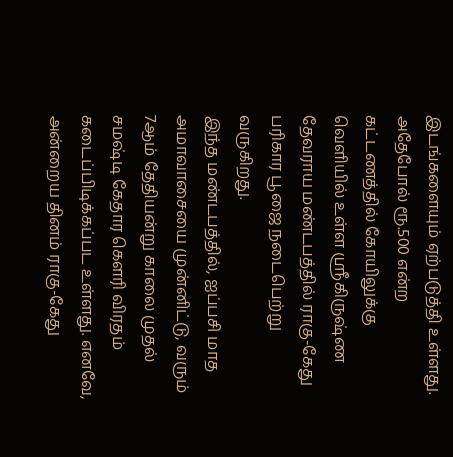இடங்களையும் ஏற்படுத்தி உள்ளது. அதேபோல் ரூ.500 என்ற கட்டணத்தில் கோயிலுக்கு வெளியில் உள்ள ஸ்ரீகிருஷ்ண தேவராய மண்டபத்தில் ராகு-கேது பரிகார பூஜை நடைபெற்று வருகிறது.
இந்த மண்டபத்தில், ஐப்பசி மாத அமாவாசையை முன்னிட்டு, வரும் 7ஆம் தேதியன்று காலை முதல் சமஷ்டி கேதார கௌரி விரதம் கடைப்பிடிக்கப்பட உள்ளது. எனவே, அன்றைய தினம் ராகு-கேது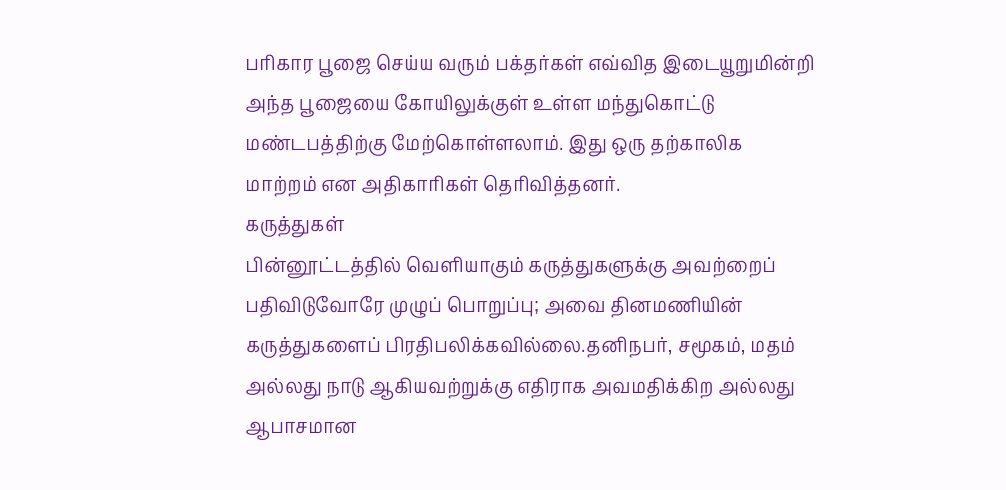பரிகார பூஜை செய்ய வரும் பக்தர்கள் எவ்வித இடையூறுமின்றி அந்த பூஜையை கோயிலுக்குள் உள்ள மந்துகொட்டு மண்டபத்திற்கு மேற்கொள்ளலாம். இது ஒரு தற்காலிக மாற்றம் என அதிகாரிகள் தெரிவித்தனர்.
கருத்துகள்
பின்னூட்டத்தில் வெளியாகும் கருத்துகளுக்கு அவற்றைப் பதிவிடுவோரே முழுப் பொறுப்பு; அவை தினமணியின் கருத்துகளைப் பிரதிபலிக்கவில்லை.தனிநபர், சமூகம், மதம் அல்லது நாடு ஆகியவற்றுக்கு எதிராக அவமதிக்கிற அல்லது ஆபாசமான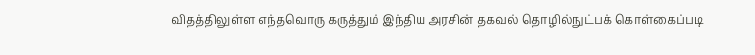விதத்திலுள்ள எந்தவொரு கருத்தும் இந்திய அரசின் தகவல் தொழில்நுட்பக் கொள்கைப்படி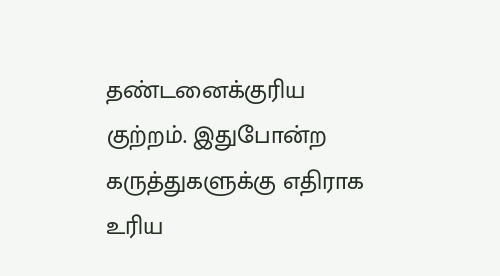தண்டனைக்குரிய குற்றம். இதுபோன்ற கருத்துகளுக்கு எதிராக உரிய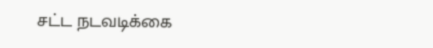சட்ட நடவடிக்கை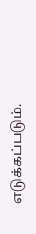எடுக்கப்படும்.